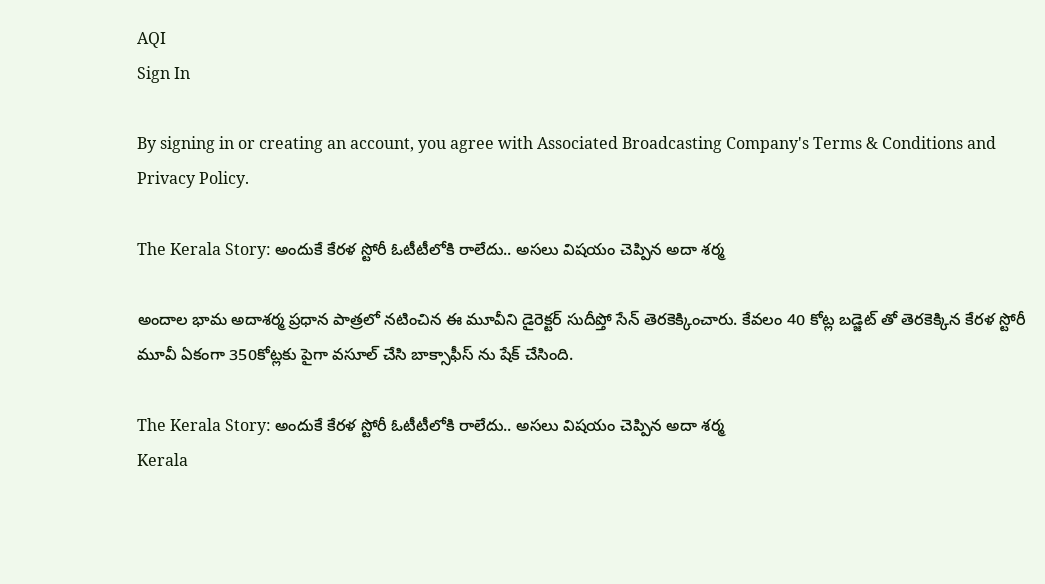AQI
Sign In

By signing in or creating an account, you agree with Associated Broadcasting Company's Terms & Conditions and Privacy Policy.

The Kerala Story: అందుకే కేరళ స్టోరీ ఓటీటీలోకి రాలేదు.. అసలు విషయం చెప్పిన అదా శర్మ

అందాల భామ అదాశర్మ ప్రధాన పాత్రలో నటించిన ఈ మూవీని డైరెక్టర్ సుదీప్తో సేన్ తెరకెక్కించారు. కేవలం 40 కోట్ల బడ్జెట్ తో తెరకెక్కిన కేరళ స్టోరీ మూవీ ఏకంగా 350కోట్లకు పైగా వసూల్ చేసి బాక్సాఫీస్ ను షేక్ చేసింది.

The Kerala Story: అందుకే కేరళ స్టోరీ ఓటీటీలోకి రాలేదు.. అసలు విషయం చెప్పిన అదా శర్మ
Kerala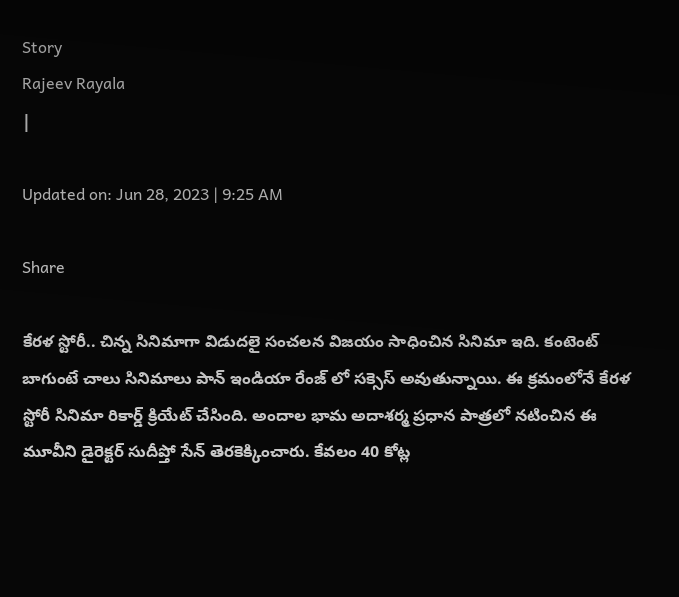Story
Rajeev Rayala
|

Updated on: Jun 28, 2023 | 9:25 AM

Share

కేరళ స్టోరీ.. చిన్న సినిమాగా విడుదలై సంచలన విజయం సాధించిన సినిమా ఇది. కంటెంట్ బాగుంటే చాలు సినిమాలు పాన్ ఇండియా రేంజ్ లో సక్సెస్ అవుతున్నాయి. ఈ క్రమంలోనే కేరళ స్టోరీ సినిమా రికార్డ్ క్రియేట్ చేసింది. అందాల భామ అదాశర్మ ప్రధాన పాత్రలో నటించిన ఈ మూవీని డైరెక్టర్ సుదీప్తో సేన్ తెరకెక్కించారు. కేవలం 40 కోట్ల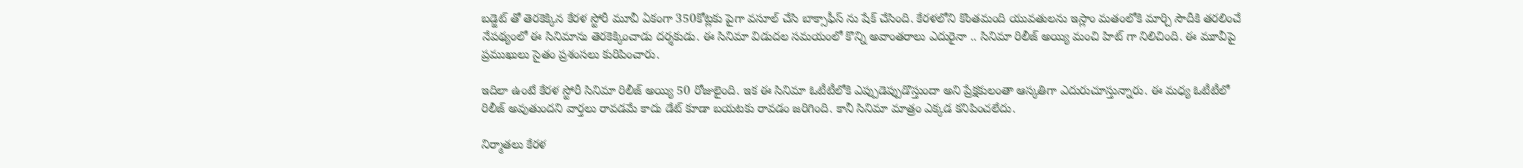బడ్జెట్ తో తెరకెక్కిన కేరళ స్టోరీ మూవీ ఏకంగా 350కోట్లకు పైగా వసూల్ చేసి బాక్సాఫీస్ ను షేక్ చేసింది. కేరళలోని కొంతమంది యువతులను ఇస్లాం మతంలోకి మార్చి సౌదీకి తరలించే నేపథ్యంలో ఈ సినిమాను తెరకెక్కించాడు దర్శకుడు. ఈ సినిమా విడుదల సమయంలో కొన్ని అవాంతరాలు ఎదురైనా .. సినిమా రిలీజ్ అయ్యి మంచి హిట్ గా నిలిచింది. ఈ మూవీపై ప్రముఖులు సైతం ప్రశంసలు కురిపించారు.

ఇదిలా ఉంటే కేరళ స్టోరీ సినిమా రిలీజ్ అయ్యి 50 రోజులైంది. ఇక ఈ సినిమా ఓటీటీలోకి ఎప్పుడెప్పుడొస్తుందా అని ప్రేక్షకులంతా ఆస్కతిగా ఎదురుచూస్తున్నారు. ఈ మధ్య ఓటీటీలో రిలీజ్ అవుతుందని వార్తలు రావడమే కాదు డేట్ కూడా బయటకు రావడం జరిగింది. కానీ సినిమా మాత్రం ఎక్కడ కనిపించలేదు.

నిర్మాతలు కేరళ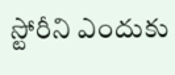స్టోరీని ఎందుకు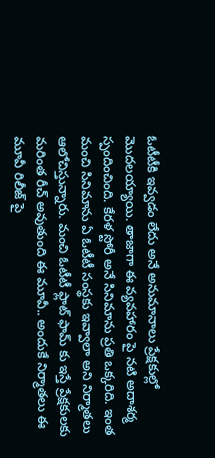ఓటీటీకి ఇవ్వడం లేదు అనే అనుమానాలు ప్రేక్షకుల్లో మొదలయ్యాయి. తాజాగా ఈ వ్యవహారం పై నటి అదాశర్మ స్పందించింది. కేరళ స్టోరీ అనే సినిమాను ప్రతి ఒక్కరిది. ఇంత మంచి సినిమాను ఏ ఓటీటీ సంస్థకు ఇవ్వాలా అని నిర్మాతలు ఆలోచిస్తున్నారు. మంచి ఓటీటీ ఫ్లాట్ ఫామ్ కు ఇస్తే ప్రేక్షకులకు మరింత రీచ్ అవుతుంది ఈ మూవీ.. అందుకే నిర్మాతలు ఈ మూవీ రిలీజ్ పై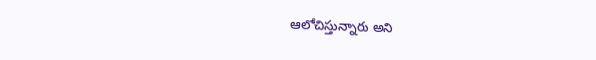ఆలోచిస్తున్నారు అని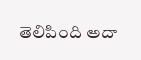తెలిపింది అదా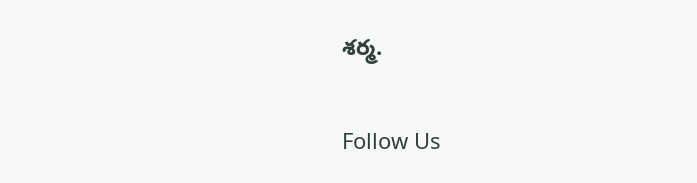శర్మ.

Follow Us